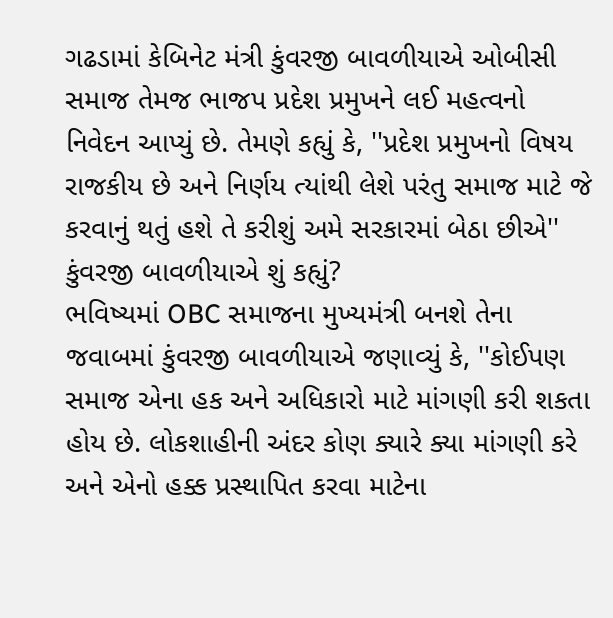ગઢડામાં કેબિનેટ મંત્રી કુંવરજી બાવળીયાએ ઓબીસી સમાજ તેમજ ભાજપ પ્રદેશ પ્રમુખને લઈ મહત્વનો નિવેદન આપ્યું છે. તેમણે કહ્યું કે, ''પ્રદેશ પ્રમુખનો વિષય રાજકીય છે અને નિર્ણય ત્યાંથી લેશે પરંતુ સમાજ માટે જે કરવાનું થતું હશે તે કરીશું અમે સરકારમાં બેઠા છીએ''
કુંવરજી બાવળીયાએ શું કહ્યું?
ભવિષ્યમાં OBC સમાજના મુખ્યમંત્રી બનશે તેના જવાબમાં કુંવરજી બાવળીયાએ જણાવ્યું કે, ''કોઈપણ સમાજ એના હક અને અધિકારો માટે માંગણી કરી શકતા હોય છે. લોકશાહીની અંદર કોણ ક્યારે ક્યા માંગણી કરે અને એનો હક્ક પ્રસ્થાપિત કરવા માટેના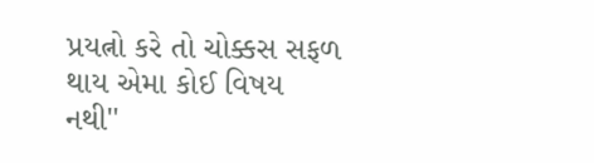પ્રયત્નો કરે તો ચોક્કસ સફળ થાય એમા કોઈ વિષય નથી''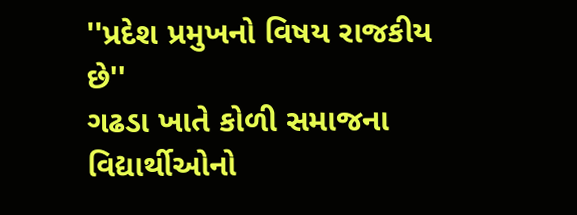''પ્રદેશ પ્રમુખનો વિષય રાજકીય છે''
ગઢડા ખાતે કોળી સમાજના વિદ્યાર્થીઓનો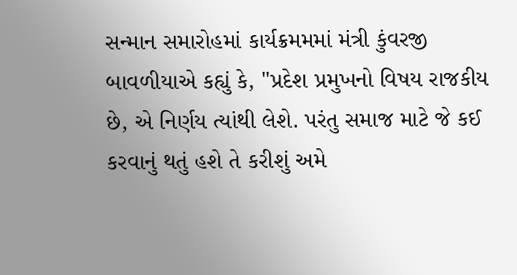સન્માન સમારોહમાં કાર્યક્રમમમાં મંત્રી કુંવરજી બાવળીયાએ કહ્યું કે, ''પ્રદેશ પ્રમુખનો વિષય રાજકીય છે, એ નિર્ણય ત્યાંથી લેશે. પરંતુ સમાજ માટે જે કઈ કરવાનું થતું હશે તે કરીશું અમે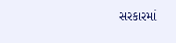સરકારમાં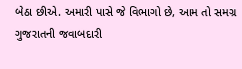બેઠા છીએ. અમારી પાસે જે વિભાગો છે, આમ તો સમગ્ર ગુજરાતની જવાબદારી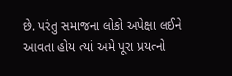છે. પરંતુ સમાજના લોકો અપેક્ષા લઈને આવતા હોય ત્યાં અમે પૂરા પ્રયત્નો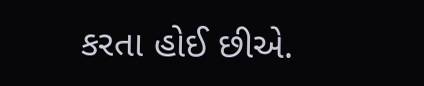કરતા હોઈ છીએ.